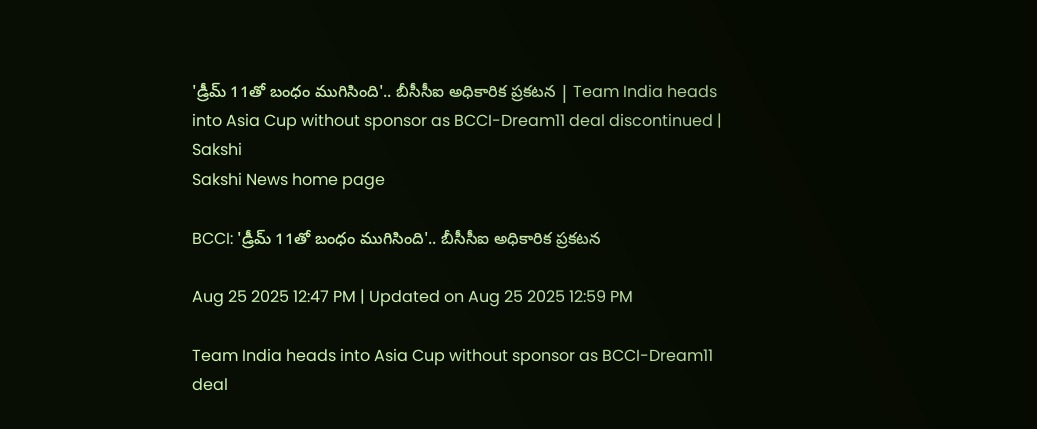'డ్రీమ్ 11తో బంధం ముగిసింది'.. బీసీసీఐ అధికారిక ప్రకటన | Team India heads into Asia Cup without sponsor as BCCI-Dream11 deal discontinued | Sakshi
Sakshi News home page

BCCI: 'డ్రీమ్ 11తో బంధం ముగిసింది'.. బీసీసీఐ అధికారిక ప్రకటన

Aug 25 2025 12:47 PM | Updated on Aug 25 2025 12:59 PM

Team India heads into Asia Cup without sponsor as BCCI-Dream11 deal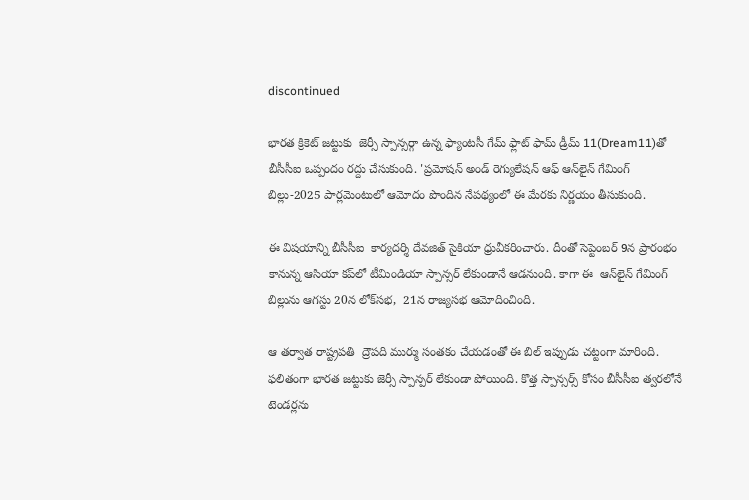discontinued

భార‌త క్రికెట్ జ‌ట్టుకు  జెర్సీ స్పాన్సర్గా ఉన్న ఫ్యాంట‌సీ గేమ్ ఫ్లాట్ ఫామ్‌ డ్రీమ్ 11(Dream11)తో బీసీసీఐ ఒప్పందం ర‌ద్దు చేసుకుంది. 'ప్రమోషన్ అండ్ రెగ్యులేషన్ ఆఫ్ ఆన్‌లైన్ గేమింగ్ బిల్లు-2025 పార్లమెంటులో ఆమోదం పొందిన నేపథ్యంలో ఈ మేరకు నిర్ణయం తీసుకుంది.

ఈ విషయాన్ని బీసీసీఐ  కార్యదర్శి దేవజిత్ సైకియా ధ్రువీకరించారు. దీంతో సెప్టెంబర్ 9న ప్రారంభం కానున్న ఆసియా కప్‌లో టీమిండియా స్పాన్సర్ లేకుండానే ఆడనుంది. కాగా ఈ  ఆన్‌లైన్ గేమింగ్ బిల్లును ఆగస్టు 20న లోక్‌సభ,  21న రాజ్యసభ ఆమోదించింది.

ఆ తర్వాత రాష్ట్రపతి  ద్రౌపది ముర్ము సంతకం చేయడంతో ఈ బిల్ ఇప్పుడు చట్టంగా మారింది. ఫలితంగా భారత జట్టుకు జెర్సీ స్పాన్పర్ లేకుండా పోయింది. కొత్త స్పాన్సర్స్ కోసం బీసీసీఐ త్వరలోనే టెండర్లను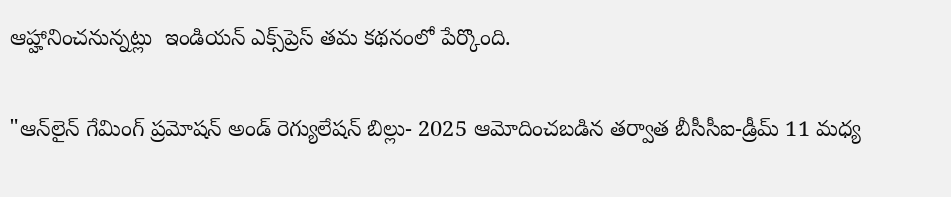ఆహ్హానించనున్నట్లు  ఇండియన్ ఎక్స్‌ప్రెస్ తమ కథనంలో పేర్కొంది.

"ఆన్‌లైన్ గేమింగ్ ప్రమోషన్ అండ్ రెగ్యులేషన్ బిల్లు- 2025 ఆమోదించబడిన తర్వాత బీసీసీఐ-డ్రీమ్ 11 మధ్య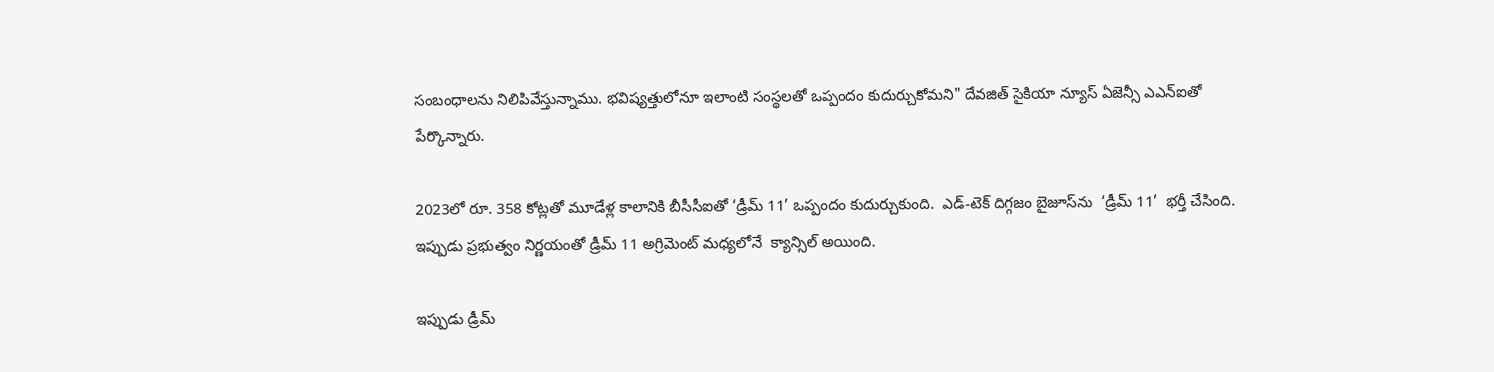సంబంధాలను నిలిపివేస్తున్నాము. భవిష్యత్తులోనూ ఇలాంటి సంస్థలతో ఒప్పందం కుదుర్చుకోమని" దేవజిత్ సైకియా న్యూస్ ఏజెన్సీ ఎఎన్‌ఐతో పేర్కొన్నారు.

2023లో రూ. 358 కోట్లతో మూడేళ్ల కాలానికి బీసీసీఐతో ‘డ్రీమ్‌ 11’ ఒప్పందం కుదుర్చుకుంది.  ఎడ్-టెక్ దిగ్గజం బైజూస్‌ను  ‘డ్రీమ్‌ 11’  భర్తీ చేసింది. ఇప్పుడు ప్రభుత్వం నిర్ణయంతో డ్రీమ్ 11 అగ్రిమెంట్ మధ్యలోనే  క్యాన్సిల్ అయింది.

ఇప్పుడు డ్రీమ్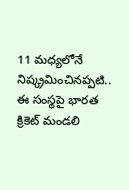11 మధ్యలోనే నిష్క్రమించినప్పటి.. ఈ సంస్థపై భారత క్రికెట్‌ మండలి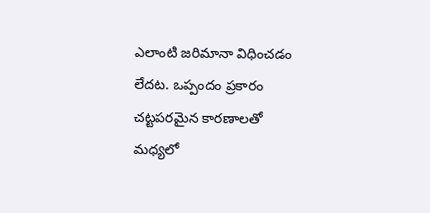ఎలాంటి జరిమానా విధించడం లేదట. ఒప్పందం ప్రకారం చట్టపరమైన కారణాలతో మధ్యలో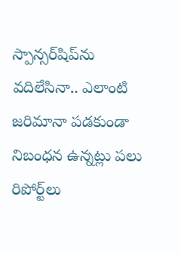స్పాన్సర్‌షిప్‌ను వదిలేసినా.. ఎలాంటి జరిమానా పడకుండా నిబంధన ఉన్నట్లు పలు రిపోర్ట్‌లు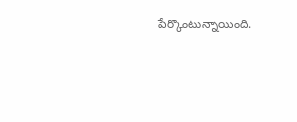పేర్కొంటున్నాయింది.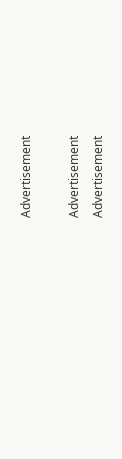Advertisement

Advertisement
Advertisement